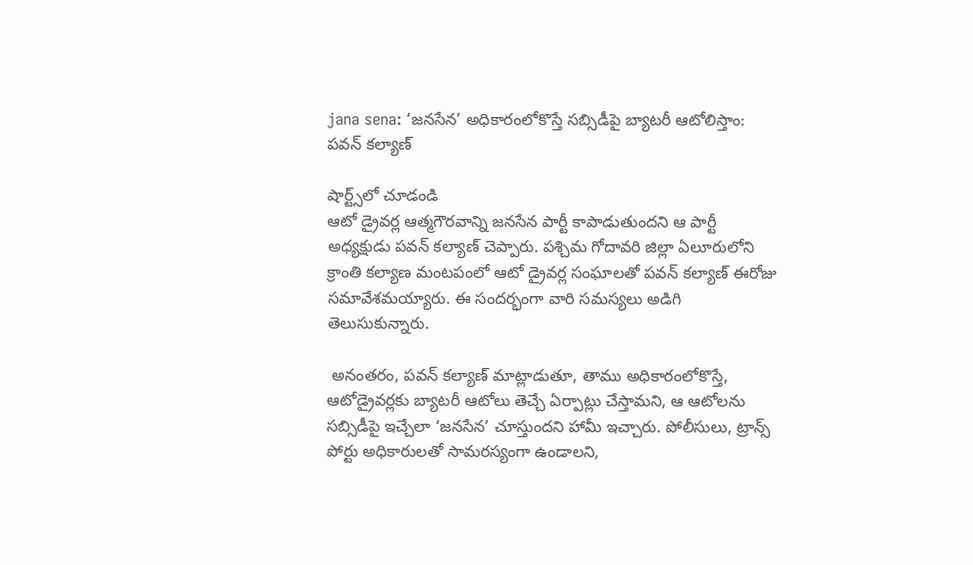jana sena: ‘జనసేన’ అధికారంలోకొస్తే సబ్సిడీపై బ్యాటరీ ఆటోలిస్తాం: పవన్ కల్యాణ్

షార్ట్స్‌లో చూడండి
ఆటో డ్రైవర్ల ఆత్మగౌరవాన్ని జనసేన పార్టీ కాపాడుతుందని ఆ పార్టీ అధ్యక్షుడు పవన్ కల్యాణ్ చెప్పారు. పశ్చిమ గోదావరి జిల్లా ఏలూరులోని క్రాంతి కల్యాణ మంటపంలో ఆటో డ్రైవర్ల సంఘాలతో పవన్ కల్యాణ్ ఈరోజు సమావేశమయ్యారు. ఈ సందర్భంగా వారి సమస్యలు అడిగి తెలుసుకున్నారు.

 అనంతరం, పవన్ కల్యాణ్ మాట్లాడుతూ, తాము అధికారంలోకొస్తే, ఆటోడ్రైవర్లకు బ్యాటరీ ఆటోలు తెచ్చే ఏర్పాట్లు చేస్తామని, ఆ ఆటోలను సబ్సిడీపై ఇచ్చేలా ‘జనసేన’ చూస్తుందని హామీ ఇచ్చారు. పోలీసులు, ట్రాన్స్ పోర్టు అధికారులతో సామరస్యంగా ఉండాలని,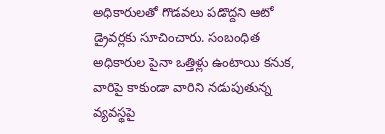అధికారులతో గొడవలు పడొద్దని ఆటో డ్రైవర్లకు సూచించారు. సంబంధిత అధికారుల పైనా ఒత్తిళ్లు ఉంటాయి కనుక, వారిపై కాకుండా వారిని నడుపుతున్న వ్యవస్థపై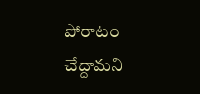పోరాటం చేద్దామని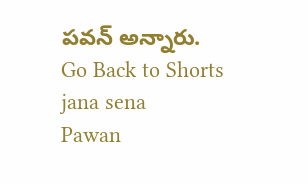పవన్ అన్నారు.
Go Back to Shorts
jana sena
Pawan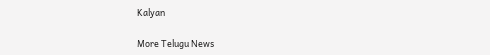Kalyan

More Telugu News